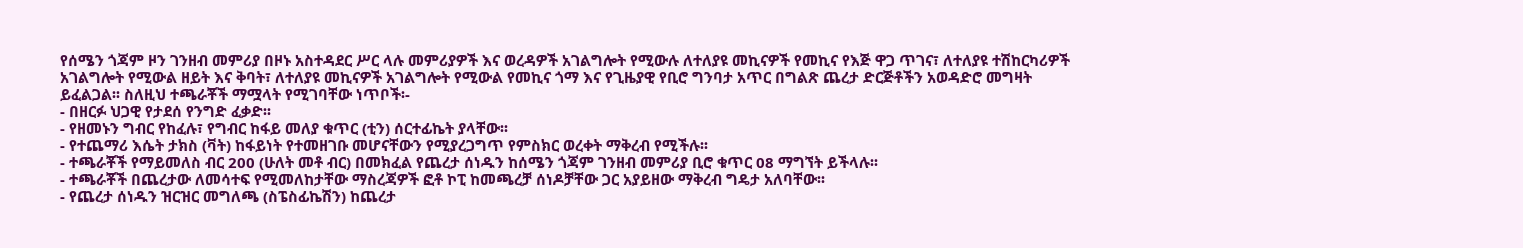የሰሜን ጎጃም ዞን ገንዘብ መምሪያ በዞኑ አስተዳደር ሥር ላሉ መምሪያዎች እና ወረዳዎች አገልግሎት የሚውሉ ለተለያዩ መኪናዎች የመኪና የእጅ ዋጋ ጥገና፣ ለተለያዩ ተሽከርካሪዎች አገልግሎት የሚውል ዘይት እና ቅባት፣ ለተለያዩ መኪናዎች አገልግሎት የሚውል የመኪና ጎማ እና የጊዜያዊ የቢሮ ግንባታ አጥር በግልጽ ጨረታ ድርጅቶችን አወዳድሮ መግዛት ይፈልጋል፡፡ ስለዚህ ተጫራቾች ማሟላት የሚገባቸው ነጥቦች፡-
- በዘርፉ ህጋዊ የታደሰ የንግድ ፈቃድ፡፡
- የዘመኑን ግብር የከፈሉ፣ የግብር ከፋይ መለያ ቁጥር (ቲን) ሰርተፊኬት ያላቸው፡፡
- የተጨማሪ እሴት ታክስ (ቫት) ከፋይነት የተመዘገቡ መሆናቸውን የሚያረጋግጥ የምስክር ወረቀት ማቅረብ የሚችሉ፡፡
- ተጫራቾች የማይመለስ ብር 200 (ሁለት መቶ ብር) በመክፈል የጨረታ ሰነዱን ከሰሜን ጎጃም ገንዘብ መምሪያ ቢሮ ቁጥር 08 ማግኘት ይችላሉ፡፡
- ተጫራቾች በጨረታው ለመሳተፍ የሚመለከታቸው ማስረጃዎች ፎቶ ኮፒ ከመጫረቻ ሰነዶቻቸው ጋር አያይዘው ማቅረብ ግዴታ አለባቸው፡፡
- የጨረታ ሰነዱን ዝርዝር መግለጫ (ስፔስፊኬሽን) ከጨረታ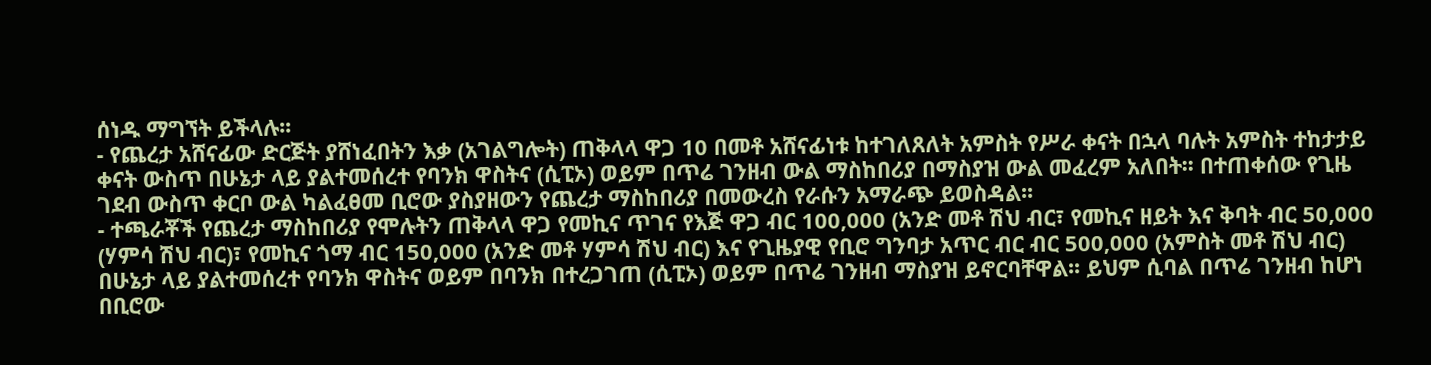ሰነዱ ማግኘት ይችላሉ፡፡
- የጨረታ አሸናፊው ድርጅት ያሸነፈበትን እቃ (አገልግሎት) ጠቅላላ ዋጋ 10 በመቶ አሸናፊነቱ ከተገለጸለት አምስት የሥራ ቀናት በኋላ ባሉት አምስት ተከታታይ ቀናት ውስጥ በሁኔታ ላይ ያልተመሰረተ የባንክ ዋስትና (ሲፒኦ) ወይም በጥሬ ገንዘብ ውል ማስከበሪያ በማስያዝ ውል መፈረም አለበት፡፡ በተጠቀሰው የጊዜ ገደብ ውስጥ ቀርቦ ውል ካልፈፀመ ቢሮው ያስያዘውን የጨረታ ማስከበሪያ በመውረስ የራሱን አማራጭ ይወስዳል፡፡
- ተጫራቾች የጨረታ ማስከበሪያ የሞሉትን ጠቅላላ ዋጋ የመኪና ጥገና የእጅ ዋጋ ብር 100,000 (አንድ መቶ ሽህ ብር፣ የመኪና ዘይት እና ቅባት ብር 50,000 (ሃምሳ ሽህ ብር)፣ የመኪና ጎማ ብር 150,000 (አንድ መቶ ሃምሳ ሽህ ብር) እና የጊዜያዊ የቢሮ ግንባታ አጥር ብር ብር 500,000 (አምስት መቶ ሽህ ብር) በሁኔታ ላይ ያልተመሰረተ የባንክ ዋስትና ወይም በባንክ በተረጋገጠ (ሲፒኦ) ወይም በጥሬ ገንዘብ ማስያዝ ይኖርባቸዋል፡፡ ይህም ሲባል በጥሬ ገንዘብ ከሆነ በቢሮው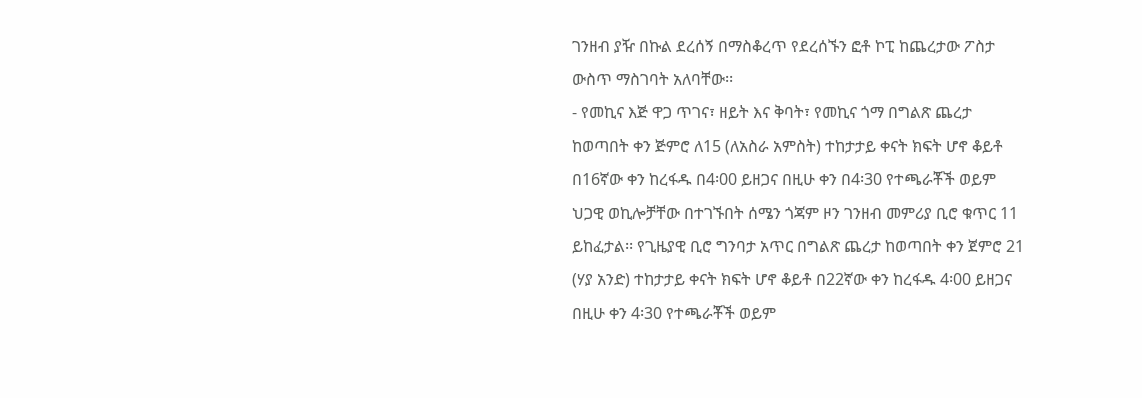ገንዘብ ያዥ በኩል ደረሰኝ በማስቆረጥ የደረሰኙን ፎቶ ኮፒ ከጨረታው ፖስታ ውስጥ ማስገባት አለባቸው፡፡
- የመኪና እጅ ዋጋ ጥገና፣ ዘይት እና ቅባት፣ የመኪና ጎማ በግልጽ ጨረታ ከወጣበት ቀን ጅምሮ ለ15 (ለአስራ አምስት) ተከታታይ ቀናት ክፍት ሆኖ ቆይቶ በ16ኛው ቀን ከረፋዱ በ4፡00 ይዘጋና በዚሁ ቀን በ4፡30 የተጫራቾች ወይም ህጋዊ ወኪሎቻቸው በተገኙበት ሰሜን ጎጃም ዞን ገንዘብ መምሪያ ቢሮ ቁጥር 11 ይከፈታል፡፡ የጊዜያዊ ቢሮ ግንባታ አጥር በግልጽ ጨረታ ከወጣበት ቀን ጀምሮ 21 (ሃያ አንድ) ተከታታይ ቀናት ክፍት ሆኖ ቆይቶ በ22ኛው ቀን ከረፋዱ 4፡00 ይዘጋና በዚሁ ቀን 4፡30 የተጫራቾች ወይም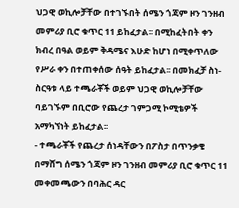ህጋዊ ወኪሎቻቸው በተገኙበት ሰሜን ጎጃም ዞን ገንዘብ መምሪያ ቢሮ ቁጥር 11 ይከፈታል፡፡ በሚከፈትበት ቀን ክብረ በዓል ወይም ቅዳሜና እሁድ ከሆነ በሚቀጥለው የሥራ ቀን በተጠቀሰው ሰዓት ይከፈታል፡፡ በመክፈቻ ስነ-ስርዓቱ ላይ ተጫራቾች ወይም ህጋዊ ወኪሎቻቸው ባይገኙም በቢሮው የጨረታ ገምጋሚ ኮሚቴዎች አማካኘነት ይከፈታል፡፡
- ተጫራቾች የጨረታ ሰነዳቸውን በፖስታ በጥንቃቄ በማሸግ ሰሜን ጎጃም ዞን ገንዘብ መምሪያ ቢሮ ቁጥር 11 መቀመጫውን በባሕር ዳር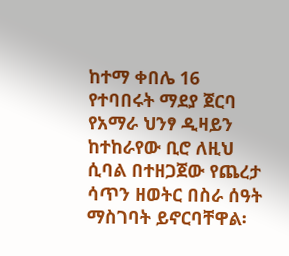ከተማ ቀበሌ 16 የተባበሩት ማደያ ጀርባ የአማራ ህንፃ ዲዛይን ከተከራየው ቢሮ ለዚህ ሲባል በተዘጋጀው የጨረታ ሳጥን ዘወትር በስራ ሰዓት ማስገባት ይኖርባቸዋል፡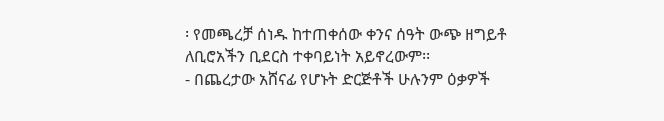፡ የመጫረቻ ሰነዱ ከተጠቀሰው ቀንና ሰዓት ውጭ ዘግይቶ ለቢሮአችን ቢደርስ ተቀባይነት አይኖረውም፡፡
- በጨረታው አሸናፊ የሆኑት ድርጅቶች ሁሉንም ዕቃዎች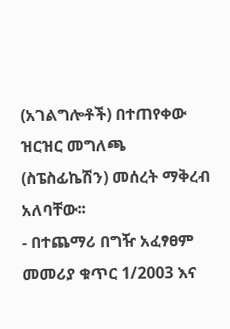(አገልግሎቶች) በተጠየቀው ዝርዝር መግለጫ (ስፔስፊኬሽን) መሰረት ማቅረብ አለባቸው፡፡
- በተጨማሪ በግዥ አፈፃፀም መመሪያ ቁጥር 1/2003 እና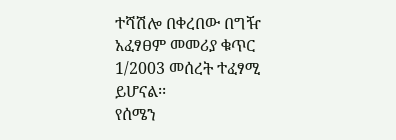ተሻሽሎ በቀረበው በግዥ አፈፃፀም መመሪያ ቁጥር 1/2003 መሰረት ተፈፃሚ ይሆናል፡፡
የሰሜን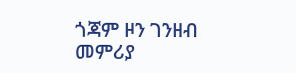ጎጃም ዞን ገንዘብ መምሪያ